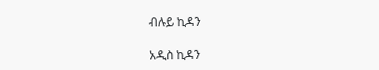ብሉይ ኪዳን

አዲስ ኪዳን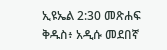ኢዩኤል 2:30 መጽሐፍ ቅዱስ፥ አዲሱ መደበኛ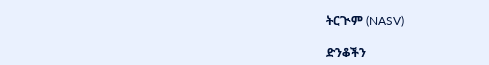ትርጒም (NASV)

ድንቆችን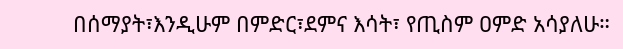በሰማያት፣እንዲሁም በምድር፣ደምና እሳት፣ የጢስም ዐምድ አሳያለሁ።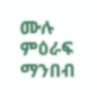ሙሉ ምዕራፍ ማንበብ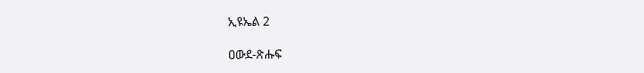ኢዩኤል 2

ዐውደ-ጽሑፍ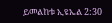ይመልከቱ ኢዩኤል 2:30